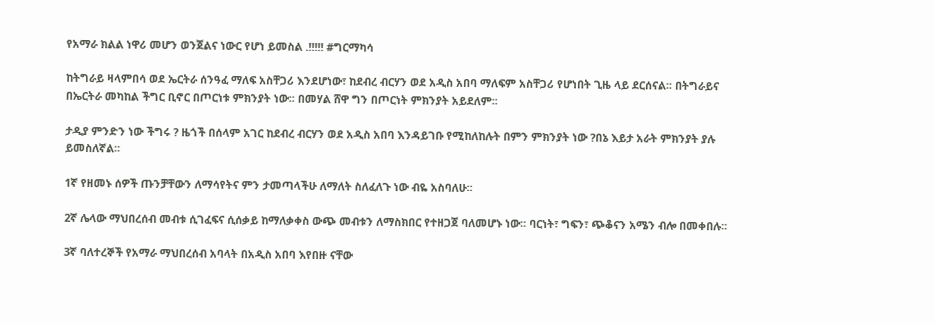የአማራ ክልል ነዋሪ መሆን ወንጀልና ነውር የሆነ ይመስል .!!!!! #ግርማካሳ

ከትግራይ ዛላምበሳ ወደ ኤርትራ ሰንዓፈ ማለፍ አስቸጋሪ እንደሆነው፣ ከደብረ ብርሃን ወደ አዲስ አበባ ማለፍም አስቸጋሪ የሆነበት ጊዜ ላይ ደርሰናል፡፡ በትግራይና በኤርትራ መካከል ችግር ቢኖር በጦርነቱ ምክንያት ነው፡፡ በመሃል ሸዋ ግን በጦርነት ምክንያት አይደለም፡፡

ታዲያ ምንድን ነው ችግሩ ? ዜጎች በሰላም አገር ከደብረ ብርሃን ወደ አዲስ አበባ እንዳይገቡ የሚከለከሉት በምን ምክንያት ነው ?በኔ እይታ አራት ምክንያት ያሉ ይመስለኛል፡፡

1ኛ የዘመኑ ሰዎች ጡንቻቸውን ለማሳየትና ምን ታመጣላችሁ ለማለት ስለፈለጉ ነው ብዬ አስባለሁ፡፡

2ኛ ሌላው ማህበረሰብ መብቱ ሲገፈፍና ሲሰቃይ ከማለቃቀስ ውጭ መብቱን ለማስክበር የተዘጋጀ ባለመሆኑ ነው፡፡ ባርነት፣ ግፍን፣ ጭቆናን አሜን ብሎ በመቀበሉ፡፡

3ኛ ባለተረኞች የአማራ ማህበረሰብ አባላት በአዲስ አበባ እየበዙ ናቸው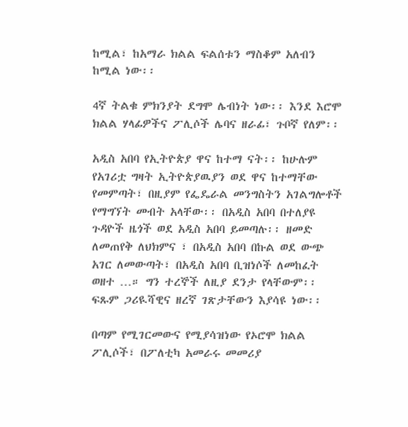ከሚል፣ ከአማራ ክልል ፍልሰቱን ማስቆም አለብን ከሚል ነው፡፡

4ኛ ትልቁ ምክንያት ደግሞ ሌብነት ነው፡፡ እንደ እሮሞ ክልል ሃላፊዎችና ፖሊሶች ሌባና ዘራፊ፣ ጉቦኛ የለም፡፡

አዲስ አበባ የኢትዮጵያ ዋና ከተማ ናት፡፡ ከሁሉም የአገሪቷ ግዛት ኢትዮጵያዉያን ወደ ዋና ከተማቸው የመምጣት፣ በዚያም የፌዴራል መንግስትን አገልግሎቶች የማግኘት መብት አላቸው፡፡ በአዲስ አበባ በተለያዩ ጉዳዮች ዜጎች ወደ አዲስ አበባ ይመጣሉ፡፡ ዘመድ ለመጠየቅ ለህክምና ፣ በአዲስ አበባ በኩል ወደ ውጭ አገር ለመውጣት፣ በአዲስ አበባ ቢዝነሶች ለመከፈት ወዘተ …። ግን ተረኞች ለዚያ ደንታ የላቸውም፡፡ ፍጹም ጋሪዪሻዊና ዘረኛ ገጽታቸውን እያሳዩ ነው፡፡

በጣም የሚገርመውና የሚያሳዝነው የኦሮሞ ክልል ፖሊሶች፣ በፖለቲካ አመራሩ መመሪያ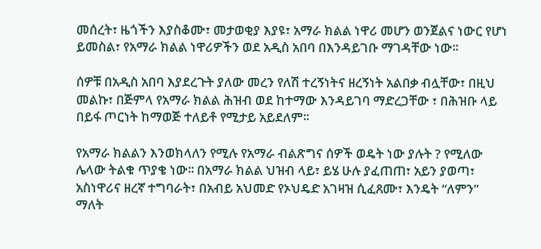መሰረት፣ ዜጎችን እያስቆሙ፣ መታወቂያ እያዩ፣ አማራ ክልል ነዋሪ መሆን ወንጀልና ነውር የሆነ ይመስል፣ የአማራ ክልል ነዋሪዎችን ወደ አዲስ አበባ በእንዳይገቡ ማገዳቸው ነው፡፡

ሰዎቹ በአዲስ አበባ እያደረጉት ያለው መረን የለሽ ተረኝነትና ዘረኝነት አልበቃ ብሏቸው፣ በዚህ መልኩ፣ በጅምላ የአማራ ክልል ሕዝብ ወደ ከተማው እንዳይገባ ማድረጋቸው ፣ በሕዝቡ ላይ በይፋ ጦርነት ከማወጅ ተለይቶ የሚታይ አይደለም፡፡

የአማራ ክልልን እንወክላለን የሚሉ የአማራ ብልጽግና ሰዎች ወዴት ነው ያሉት ? የሚለው ሌላው ትልቁ ጥያቄ ነው፡፡ በአማራ ክልል ህዝብ ላይ፣ ይሄ ሁሉ ያፈጠጠ፣ አይን ያወጣ፣ አስነዋሪና ዘረኛ ተግባራት፣ በአብይ አህመድ የኦህዴድ አገዛዝ ሲፈጸሙ፣ እንዴት “ለምን” ማለት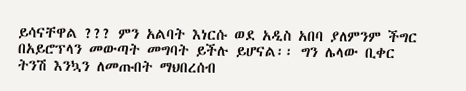ይሳናቸዋል ??? ምን አልባት እነርሱ ወደ አዲስ አበባ ያለምንም ችግር በአይሮፕላን መውጣት መግባት ይችሉ ይሆናል፡፡ ግን ሌላው ቢቀር ትንሽ እንኳን ለመጡበት ማህበረሰብ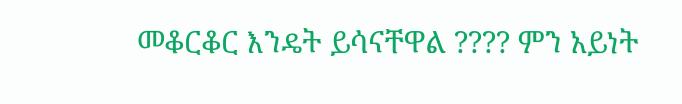መቆርቆር እንዴት ይሳናቸዋል ???? ምን አይነት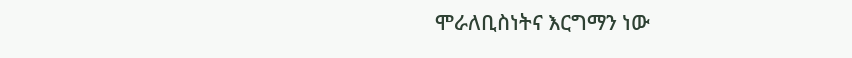ሞራለቢስነትና እርግማን ነው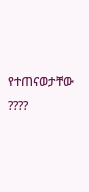የተጠናወታቸው ????